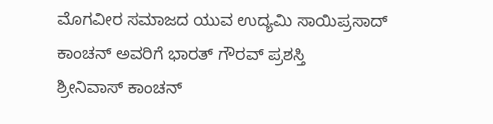ಮೊಗವೀರ ಸಮಾಜದ ಯುವ ಉದ್ಯಮಿ ಸಾಯಿಪ್ರಸಾದ್ ಕಾಂಚನ್ ಅವರಿಗೆ ಭಾರತ್ ಗೌರವ್ ಪ್ರಶಸ್ತಿ
ಶ್ರೀನಿವಾಸ್ ಕಾಂಚನ್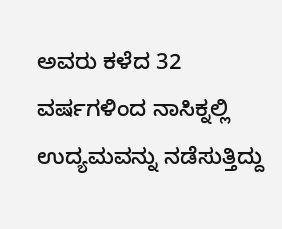ಅವರು ಕಳೆದ 32 ವರ್ಷಗಳಿಂದ ನಾಸಿಕ್ನಲ್ಲಿ ಉದ್ಯಮವನ್ನು ನಡೆಸುತ್ತಿದ್ದು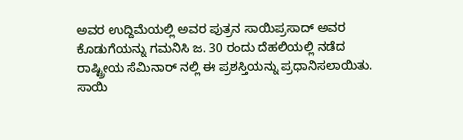ಅವರ ಉದ್ದಿಮೆಯಲ್ಲಿ ಅವರ ಪುತ್ರನ ಸಾಯಿಪ್ರಸಾದ್ ಅವರ ಕೊಡುಗೆಯನ್ನು ಗಮನಿಸಿ ಜ. 30 ರಂದು ದೆಹಲಿಯಲ್ಲಿ ನಡೆದ ರಾಷ್ಟ್ರೀಯ ಸೆಮಿನಾರ್ ನಲ್ಲಿ ಈ ಪ್ರಶಸ್ತಿಯನ್ನು ಪ್ರಧಾನಿಸಲಾಯಿತು.
ಸಾಯಿ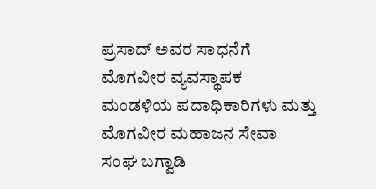ಪ್ರಸಾದ್ ಅವರ ಸಾಧನೆಗೆ ಮೊಗವೀರ ವ್ಯವಸ್ಥಾಪಕ ಮಂಡಳಿಯ ಪದಾಧಿಕಾರಿಗಳು ಮತ್ತು ಮೊಗವೀರ ಮಹಾಜನ ಸೇವಾ ಸಂಘ ಬಗ್ವಾಡಿ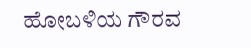ಹೋಬಳಿಯ ಗೌರವ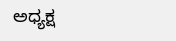ಅಧ್ಯಕ್ಷ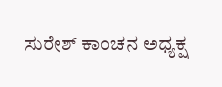ಸುರೇಶ್ ಕಾಂಚನ ಅಧ್ಯಕ್ಷ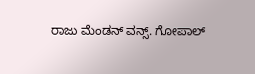ರಾಜು ಮೆಂಡನ್ ವನ್ಸ್. ಗೋಪಾಲ್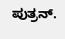ಪುತ್ರನ್.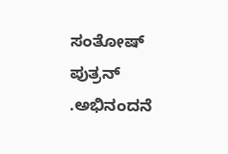ಸಂತೋಷ್ ಪುತ್ರನ್ .ಅಭಿನಂದನೆ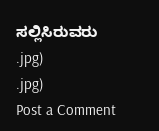ಸಲ್ಲಿಸಿರುವರು
.jpg)
.jpg)
Post a Comment